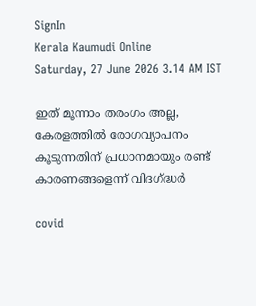SignIn
Kerala Kaumudi Online
Saturday, 27 June 2026 3.14 AM IST

ഇത് മൂന്നാം തരംഗം അല്ല, കേരളത്തിൽ രോഗവ്യാപനം കൂടുന്നതിന് പ്രധാനമായും രണ്ട് കാരണങ്ങളെന്ന് വിദഗ്‌ദ്ധർ

covid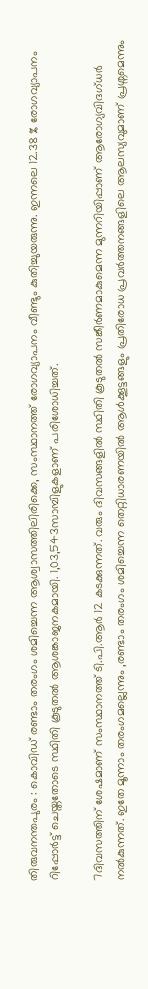തിരുവനന്തപുരം : കൊവിഡ് രണ്ടാം തരംഗം ശമിച്ചെന്ന ആശ്വാസത്തിലിരിക്കെ, സംസ്ഥാനത്ത് രോഗവ്യാപനം വീണ്ടും കുതിച്ചുയരുന്നു. ഇന്നലെ 12.38 % രോഗവ്യാപനം റിപ്പോർട്ട് ചെയ്തതോടെ സ്ഥിതി കൂടുതൽ ആശങ്കാജനകമായി. 1,03,543സാമ്പിളുകളാണ് പരിശോധിച്ചത്.

7ദിവസത്തിന് ശേഷമാണ് സംസ്ഥാനത്ത് ടി.പി.ആർ 12 കടക്കുന്നത്. വരും ദിവസങ്ങളിൽ സ്ഥിതി കൂടുതൽ സങ്കീർണമാകുമെന്ന മുന്നറിയിപ്പാണ് ആരോഗ്യവിദഗ്ധർ നൽകുന്നത്. ഇതേ മൂന്നാം തരംഗമല്ലെന്നും ,രണ്ടാം തരംഗം ശമിച്ചെന്ന തെറ്റിധാരണയിൽ ആൾക്കൂട്ടങ്ങളും പ്രതിരോധ പ്രവർത്തനങ്ങളിലെ ആലസ്യവുമാണ് പ്രശ്നമെന്നും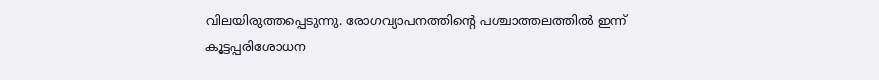വിലയിരുത്തപ്പെടുന്നു. രോഗവ്യാപനത്തിന്റെ പശ്ചാത്തലത്തിൽ ഇന്ന് കൂട്ടപ്പരിശോധന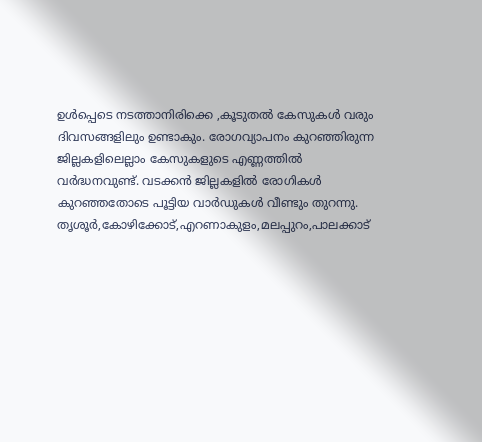ഉൾപ്പെടെ നടത്താനിരിക്കെ ,കൂടുതൽ കേസുകൾ വരും ദിവസങ്ങളിലും ഉണ്ടാകും. രോഗവ്യാപനം കുറഞ്ഞിരുന്ന ജില്ലകളിലെല്ലാം കേസുകളുടെ എണ്ണത്തിൽ വർദ്ധനവുണ്ട്. വടക്കൻ ജില്ലകളിൽ രോഗികൾ കുറഞ്ഞതോടെ പൂട്ടിയ വാർഡുകൾ വീണ്ടും തുറന്നു. തൃശൂർ,കോഴിക്കോട്,എറണാകുളം,മലപ്പുറം,പാലക്കാട്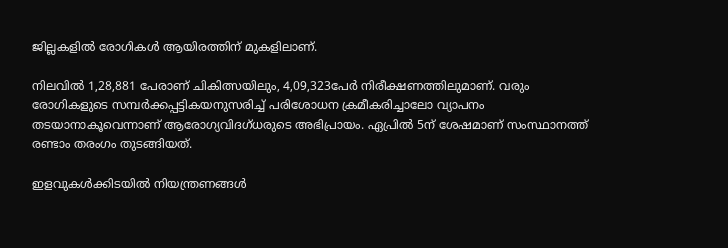ജില്ലകളിൽ രോഗികൾ ആയിരത്തിന് മുകളിലാണ്.

നിലവിൽ 1,28,881 പേരാണ് ചികിത്സയിലും, 4,09,323പേർ നിരീക്ഷണത്തിലുമാണ്. വരും രോഗികളുടെ സമ്പർക്കപ്പട്ടികയനുസരിച്ച് പരിശോധന ക്രമീകരിച്ചാലോ വ്യാപനം തടയാനാകൂവെന്നാണ് ആരോഗ്യവിദഗ്ധരുടെ അഭിപ്രായം. ഏപ്രിൽ 5ന് ശേഷമാണ് സംസ്ഥാനത്ത് രണ്ടാം തരംഗം തുടങ്ങിയത്.

ഇളവുകൾക്കിടയിൽ നിയന്ത്രണങ്ങൾ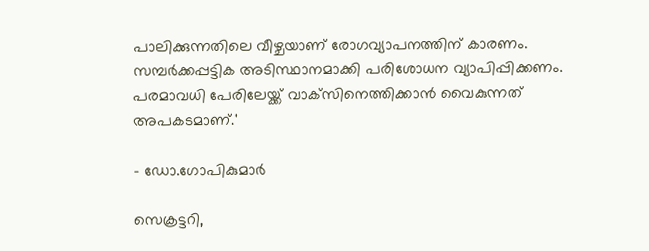പാലിക്കുന്നതിലെ വീഴ്ചയാണ് രോഗവ്യാപനത്തിന് കാരണം. സമ്പർക്കപ്പട്ടിക അടിസ്ഥാനമാക്കി പരിശോധന വ്യാപിപ്പിക്കണം. പരമാവധി പേരിലേയ്ക്ക് വാക്‌സിനെത്തിക്കാൻ വൈകുന്നത് അപകടമാണ്.'

- ഡോ.ഗോപികുമാർ

സെക്രട്ടറി,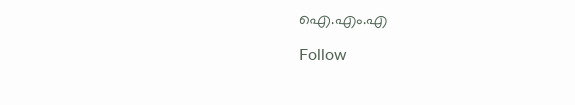ഐ.എം.എ

Follow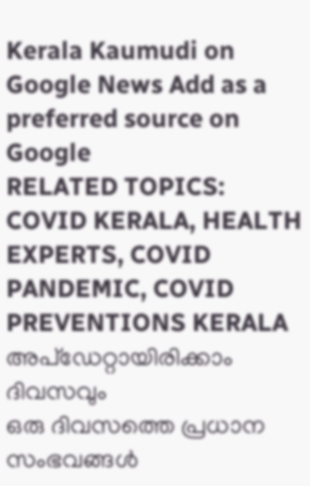Kerala Kaumudi on Google News Add as a preferred source on Google
RELATED TOPICS: COVID KERALA, HEALTH EXPERTS, COVID PANDEMIC, COVID PREVENTIONS KERALA
അപ്ഡേറ്റായിരിക്കാം ദിവസവും
ഒരു ദിവസത്തെ പ്രധാന സംഭവങ്ങൾ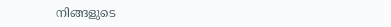നിങ്ങളുടെ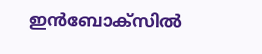ഇൻബോക്സിൽ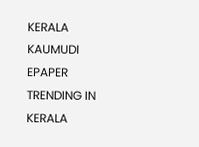KERALA KAUMUDI EPAPER
TRENDING IN KERALA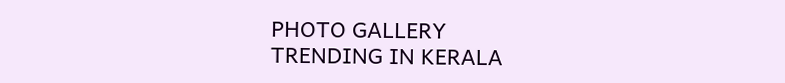PHOTO GALLERY
TRENDING IN KERALA